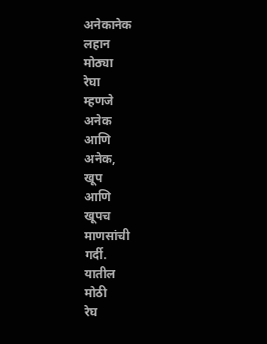अनेकानेक
लहान
मोठ्या
रेघा
म्हणजे
अनेक
आणि
अनेक,
खूप
आणि
खूपच
माणसांची
गर्दी.
यातील
मोठी
रेघ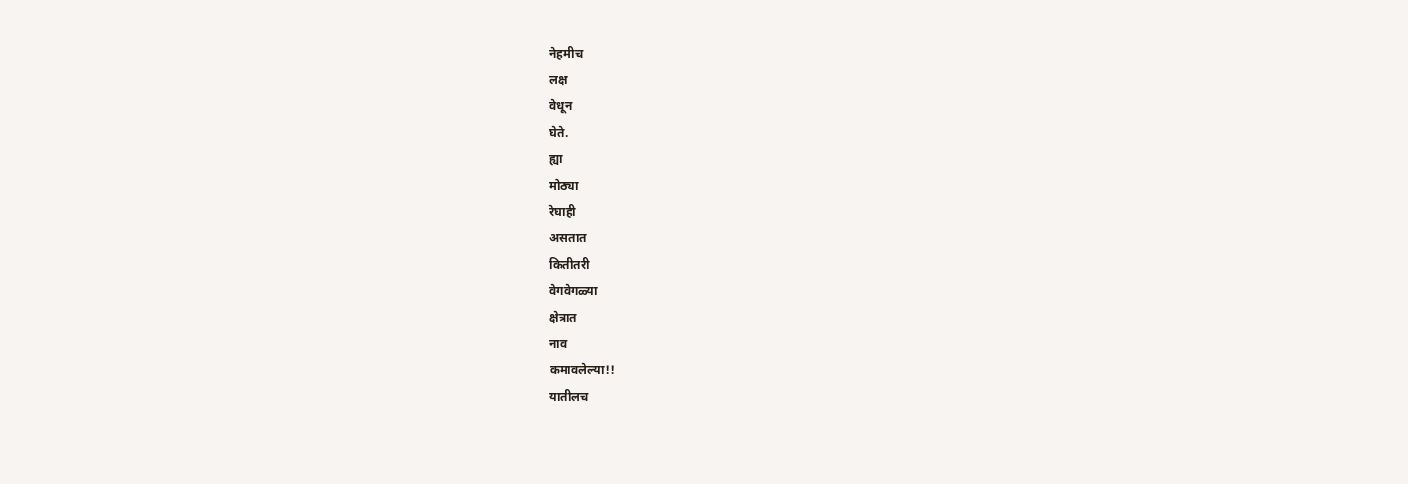नेहमीच
लक्ष
वेधून
घेते.
ह्या
मोठ्या
रेघाही
असतात
कितीतरी
वेगवेगळ्या
क्षेत्रात
नाव
कमावलेल्या!!
यातीलच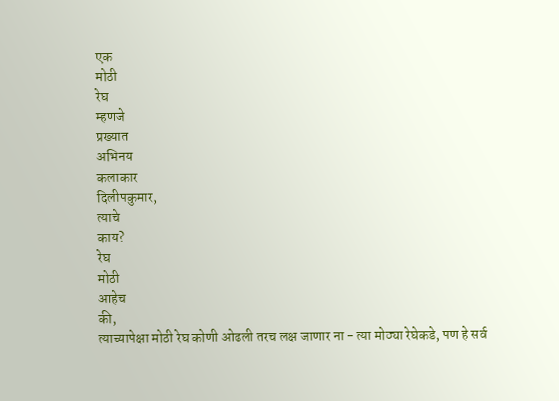एक
मोठी
रेघ
म्हणजे
प्रख्यात
अभिनय
कलाकार
दिलीपकुमार,
त्याचे
काय?
रेघ
मोठी
आहेच
की,
त्याच्यापेक्षा मोठी रेघ कोणी ओढली तरच लक्ष जाणार ना - त्या मोठ्या रेघेकडे, पण हे सर्व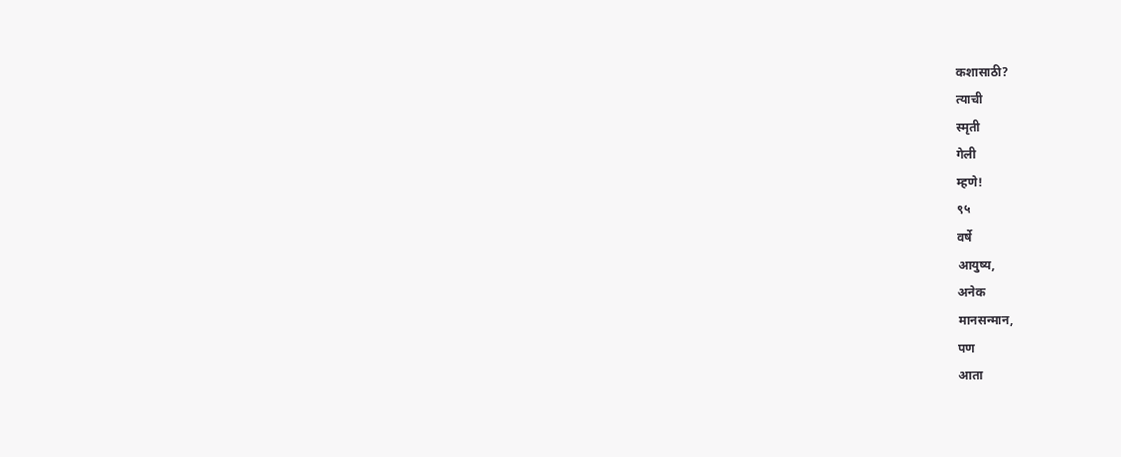कशासाठी?
त्याची
स्मृती
गेली
म्हणे!
९५
वर्षे
आयुष्य,
अनेक
मानसन्मान,
पण
आता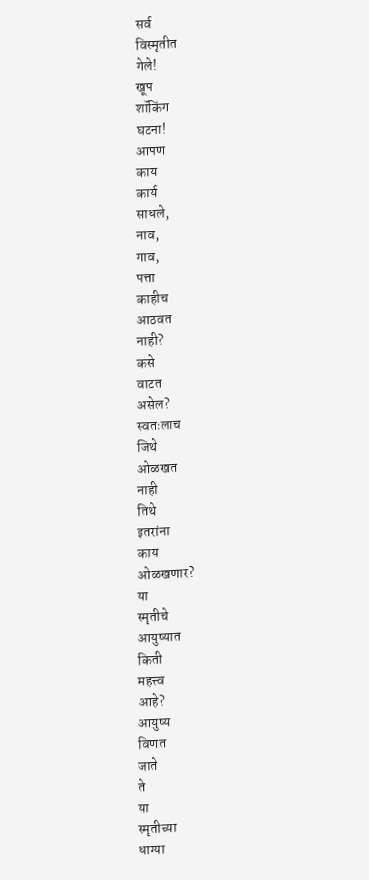सर्व
विस्मृतीत
गेले!
खूप
शॉकिंग
घटना!
आपण
काय
कार्य
साधले,
नाव,
गाव,
पत्ता
काहीच
आठवत
नाही?
कसे
वाटत
असेल?
स्वतःलाच
जिथे
ओळखत
नाही
तिथे
इतरांना
काय
ओळखणार?
या
स्मृतीचे
आयुष्यात
किती
महत्त्व
आहे?
आयुष्य
विणत
जाते
ते
या
स्मृतीच्या
धाग्या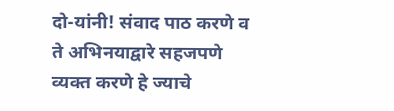दो-यांनी! संवाद पाठ करणे व ते अभिनयाद्वारे सहजपणे व्यक्त करणे हे ज्याचे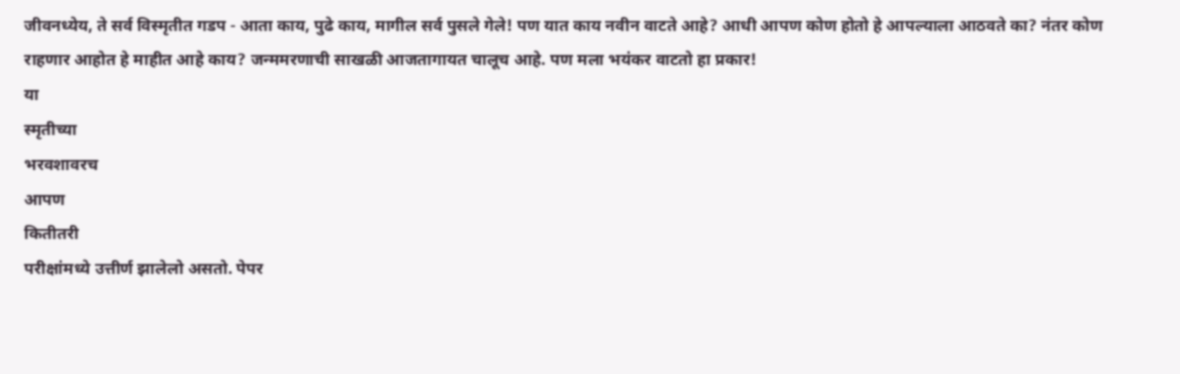जीवनध्येय, ते सर्व विस्मृतीत गडप - आता काय, पुढे काय, मागील सर्व पुसले गेले! पण यात काय नवीन वाटते आहे? आधी आपण कोण होतो हे आपल्याला आठवते का? नंतर कोण राहणार आहोत हे माहीत आहे काय? जन्ममरणाची साखळी आजतागायत चालूच आहे. पण मला भयंकर वाटतो हा प्रकार!
या
स्मृतीच्या
भरवशावरच
आपण
कितीतरी
परीक्षांमध्ये उत्तीर्ण झालेलो असतो. पेपर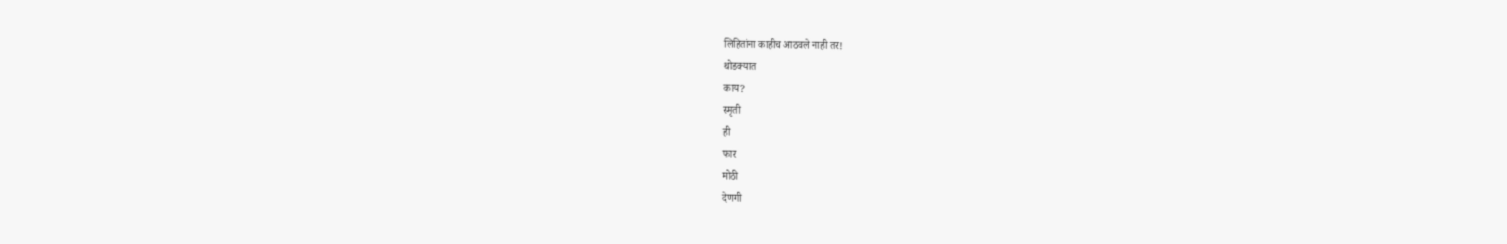लिहितांना काहीच आठवले नाही तर!
थोडक्यात
काय?
स्मृती
ही
फार
मोठी
देणगी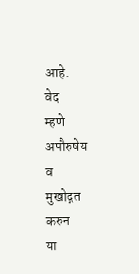आहे.
वेद
म्हणे
अपौरुषेय
व
मुखोद्गत
करुन
या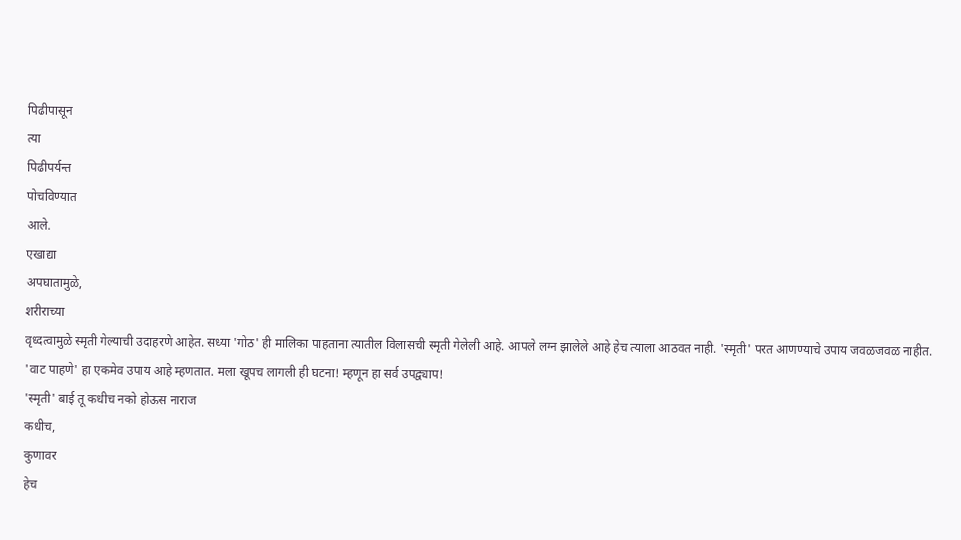पिढीपासून
त्या
पिढीपर्यन्त
पोचविण्यात
आले.
एखाद्या
अपघातामुळे,
शरीराच्या
वृध्दत्वामुळे स्मृती गेल्याची उदाहरणे आहेत. सध्या 'गोठ' ही मालिका पाहताना त्यातील विलासची स्मृती गेलेली आहे. आपले लग्न झालेले आहे हेच त्याला आठवत नाही. 'स्मृती' परत आणण्याचे उपाय जवळजवळ नाहीत. 'वाट पाहणे' हा एकमेव उपाय आहे म्हणतात. मला खूपच लागली ही घटना! म्हणून हा सर्व उपद्व्याप!
'स्मृती' बाई तू कधीच नको होऊस नाराज
कधीच,
कुणावर
हेच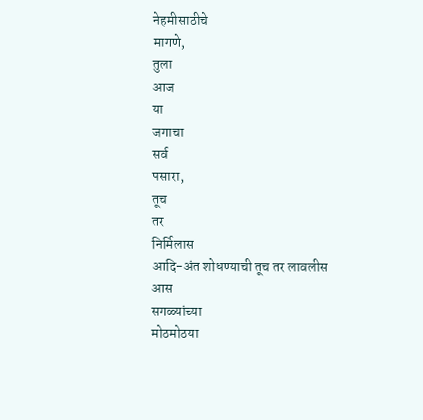नेहमीसाठीचे
मागणे,
तुला
आज
या
जगाचा
सर्व
पसारा,
तूच
तर
निर्मिलास
आदि-अंत शोधण्याची तूच तर लावलीस आस
सगळ्यांच्या
मोठमोठया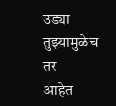उड्या
तुझ्यामुळेच
तर
आहेत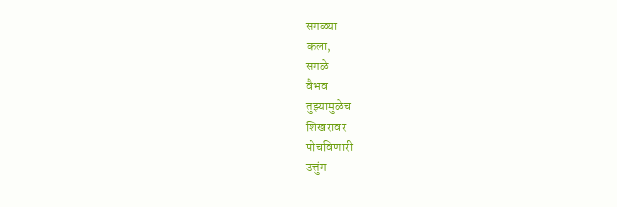सगळ्या
कला,
सगळे
वैभव
तुझ्यामुळेच
शिखरावर
पोचविणारी
उत्तुंग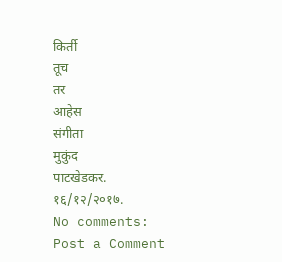किर्ती
तूच
तर
आहेस
संगीता
मुकुंद
पाटखेडकर.
१६/१२/२०१७.
No comments:
Post a Comment